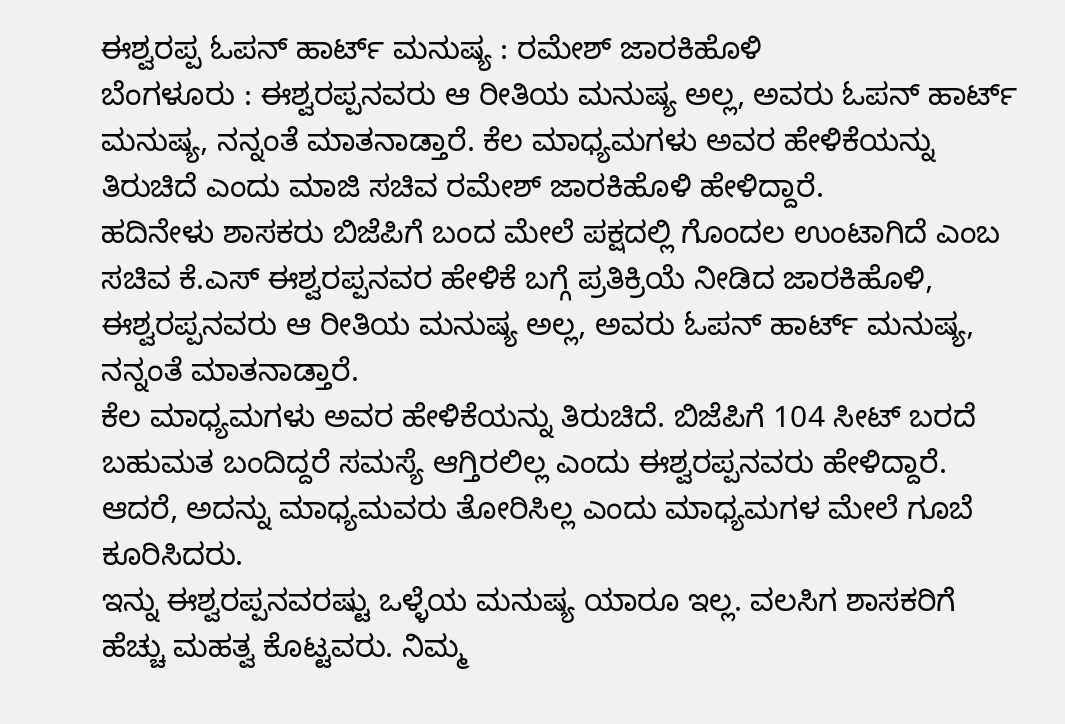ಈಶ್ವರಪ್ಪ ಓಪನ್ ಹಾರ್ಟ್ ಮನುಷ್ಯ : ರಮೇಶ್ ಜಾರಕಿಹೊಳಿ
ಬೆಂಗಳೂರು : ಈಶ್ವರಪ್ಪನವರು ಆ ರೀತಿಯ ಮನುಷ್ಯ ಅಲ್ಲ, ಅವರು ಓಪನ್ ಹಾರ್ಟ್ ಮನುಷ್ಯ, ನನ್ನಂತೆ ಮಾತನಾಡ್ತಾರೆ. ಕೆಲ ಮಾಧ್ಯಮಗಳು ಅವರ ಹೇಳಿಕೆಯನ್ನು ತಿರುಚಿದೆ ಎಂದು ಮಾಜಿ ಸಚಿವ ರಮೇಶ್ ಜಾರಕಿಹೊಳಿ ಹೇಳಿದ್ದಾರೆ.
ಹದಿನೇಳು ಶಾಸಕರು ಬಿಜೆಪಿಗೆ ಬಂದ ಮೇಲೆ ಪಕ್ಷದಲ್ಲಿ ಗೊಂದಲ ಉಂಟಾಗಿದೆ ಎಂಬ ಸಚಿವ ಕೆ.ಎಸ್ ಈಶ್ವರಪ್ಪನವರ ಹೇಳಿಕೆ ಬಗ್ಗೆ ಪ್ರತಿಕ್ರಿಯೆ ನೀಡಿದ ಜಾರಕಿಹೊಳಿ, ಈಶ್ವರಪ್ಪನವರು ಆ ರೀತಿಯ ಮನುಷ್ಯ ಅಲ್ಲ, ಅವರು ಓಪನ್ ಹಾರ್ಟ್ ಮನುಷ್ಯ, ನನ್ನಂತೆ ಮಾತನಾಡ್ತಾರೆ.
ಕೆಲ ಮಾಧ್ಯಮಗಳು ಅವರ ಹೇಳಿಕೆಯನ್ನು ತಿರುಚಿದೆ. ಬಿಜೆಪಿಗೆ 104 ಸೀಟ್ ಬರದೆ ಬಹುಮತ ಬಂದಿದ್ದರೆ ಸಮಸ್ಯೆ ಆಗ್ತಿರಲಿಲ್ಲ ಎಂದು ಈಶ್ವರಪ್ಪನವರು ಹೇಳಿದ್ದಾರೆ. ಆದರೆ, ಅದನ್ನು ಮಾಧ್ಯಮವರು ತೋರಿಸಿಲ್ಲ ಎಂದು ಮಾಧ್ಯಮಗಳ ಮೇಲೆ ಗೂಬೆ ಕೂರಿಸಿದರು.
ಇನ್ನು ಈಶ್ವರಪ್ಪನವರಷ್ಟು ಒಳ್ಳೆಯ ಮನುಷ್ಯ ಯಾರೂ ಇಲ್ಲ. ವಲಸಿಗ ಶಾಸಕರಿಗೆ ಹೆಚ್ಚು ಮಹತ್ವ ಕೊಟ್ಟವರು. ನಿಮ್ಮ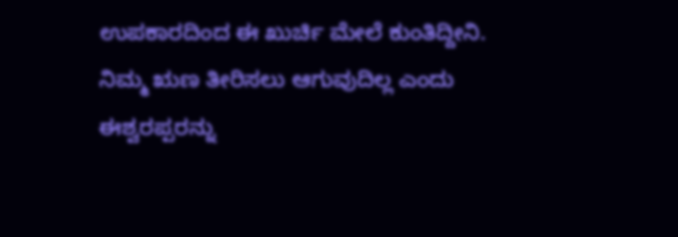ಉಪಕಾರದಿಂದ ಈ ಖುರ್ಚಿ ಮೇಲೆ ಕುಂತಿದ್ದೀನಿ.
ನಿಮ್ಮ ಋಣ ತೀರಿಸಲು ಆಗುವುದಿಲ್ಲ ಎಂದು ಈಶ್ವರಪ್ಪರನ್ನು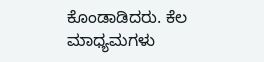ಕೊಂಡಾಡಿದರು. ಕೆಲ ಮಾಧ್ಯಮಗಳು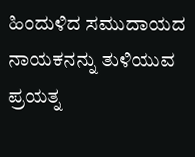ಹಿಂದುಳಿದ ಸಮುದಾಯದ ನಾಯಕನನ್ನು ತುಳಿಯುವ ಪ್ರಯತ್ನ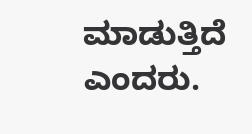ಮಾಡುತ್ತಿದೆ ಎಂದರು.